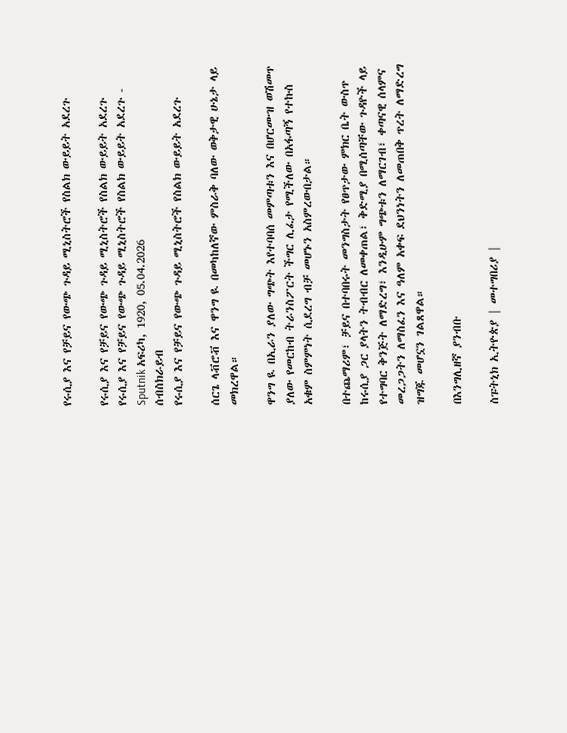የሩሲያ እና የቻይና የውጭ ጉዳይ ሚኒስትሮች የስልክ ውይይት አደረጉ

የሩሲያ እና የቻይና የውጭ ጉዳይ ሚኒስትሮች የስልክ ውይይት አደረጉ
የሩሲያ እና የቻይና የውጭ ጉዳይ ሚኒስትሮች የስልክ ውይይት አደረጉ - Sputnik አፍሪካ, 1920, 05.04.2026
ሰብስክራይብ
የሩሲያ እና የቻይና የውጭ ጉዳይ ሚኒስትሮች የስልክ ውይይት አደረጉ

ሰርጌ ላቭሮቭ እና ዋንግ ዪ በመካከለኛው ምስራቅ ባለው ወቅታዊ ሁኔታ ላይ መክረዋል።

ዋንግ ዪ በኢራን ያለው ግጭት እየተባባሰ መምጣቱን እና በሆርሙዝ ወሽመጥ ያለው የመርከብ ትራንስፖርት ችግር ሊፈታ የሚችለው በአፋጣኝ የተኩስ አቁም ስምምነት ሲደረግ ብቻ መሆኑን አስምረውበታል።

በተጨማሪም፣ ቻይና በተባበሩት መንግስታት የፀጥታው ምክር ቤት ውስጥ ከሩሲያ ጋር ያላትን ትብብር ለመቀጠል፣ ቅድሚያ በሚሰጣቸው ጉዳዮች ላይ የተግባር ቅንጅት ለማድረግ፣ እንዲሁም ግጭቱን ለማርገብ፣ ቀጣናዊ ሰላምና መረጋጋትን ለማስፈን እና ዓለም አቀፍ ደህንነትን ለመጠበቅ ጥረት ለማድረግ ዝግጁ መሆኗን ገልጸዋል።

በእንግሊዘኛ ያንብቡ

ስፑትኒክ ኢትዮጵያ | መተግበሪያ |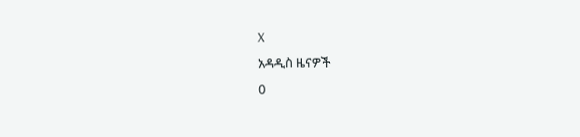X
አዳዲስ ዜናዎች
0